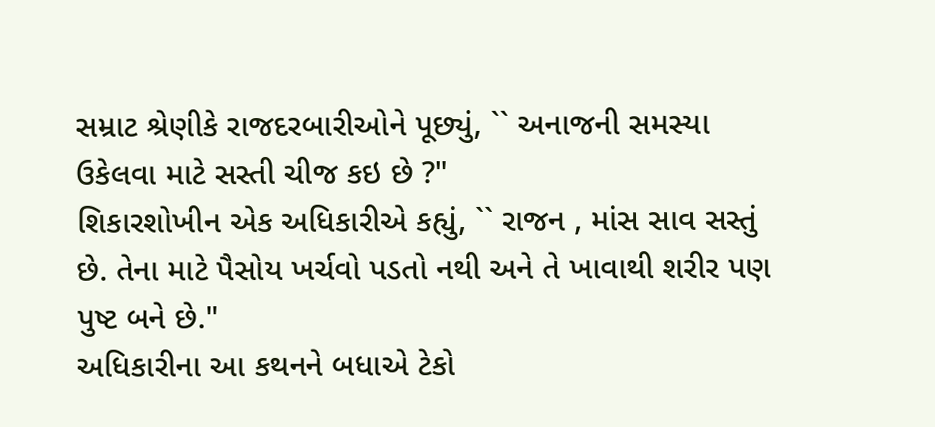સમ્રાટ શ્રેણીકે રાજદરબારીઓને પૂછ્યું, `` અનાજની સમસ્યા ઉકેલવા માટે સસ્તી ચીજ કઇ છે ?"
શિકારશોખીન એક અધિકારીએ કહ્યું, `` રાજન , માંસ સાવ સસ્તું છે. તેના માટે પૈસોય ખર્ચવો પડતો નથી અને તે ખાવાથી શરીર પણ પુષ્ટ બને છે."
અધિકારીના આ કથનને બધાએ ટેકો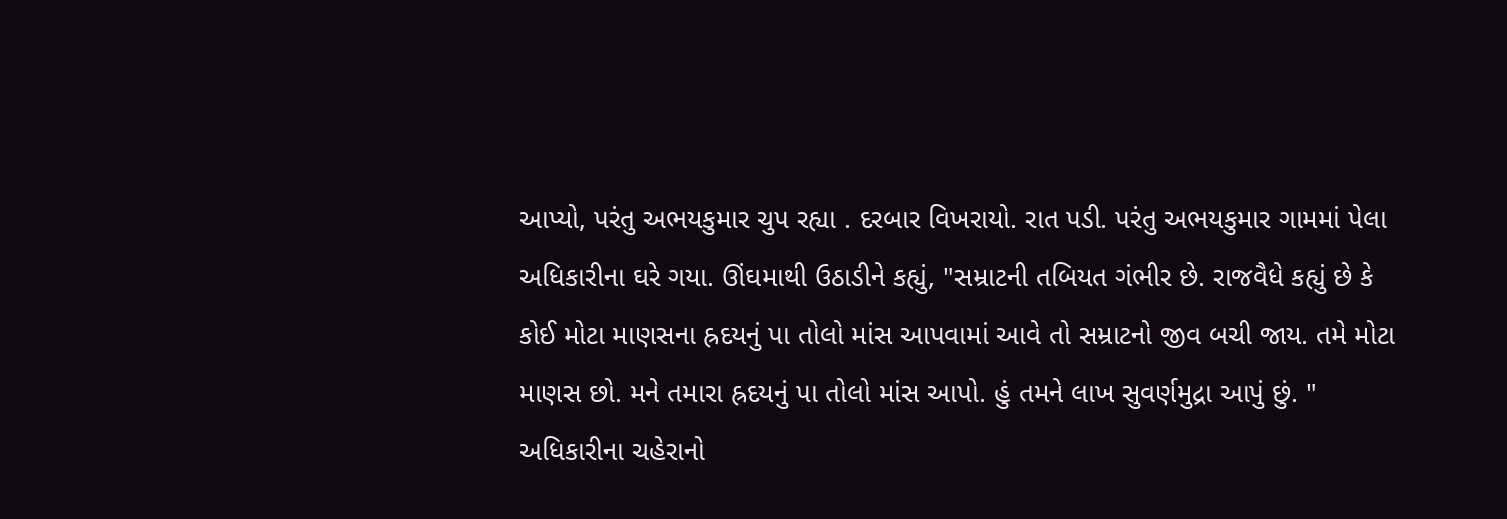આપ્યો, પરંતુ અભયકુમાર ચુપ રહ્યા . દરબાર વિખરાયો. રાત પડી. પરંતુ અભયકુમાર ગામમાં પેલા અધિકારીના ઘરે ગયા. ઊંઘમાથી ઉઠાડીને કહ્યું, "સમ્રાટની તબિયત ગંભીર છે. રાજવૈધે કહ્યું છે કે કોઈ મોટા માણસના હ્રદયનું પા તોલો માંસ આપવામાં આવે તો સમ્રાટનો જીવ બચી જાય. તમે મોટા માણસ છો. મને તમારા હ્રદયનું પા તોલો માંસ આપો. હું તમને લાખ સુવર્ણમુદ્રા આપું છું. "
અધિકારીના ચહેરાનો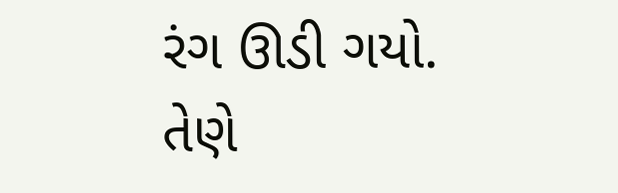રંગ ઊડી ગયો. તેણે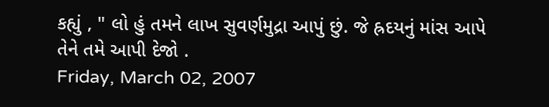કહ્યું , " લો હું તમને લાખ સુવર્ણમુદ્રા આપું છું. જે હ્રદયનું માંસ આપે તેને તમે આપી દેજો .
Friday, March 02, 2007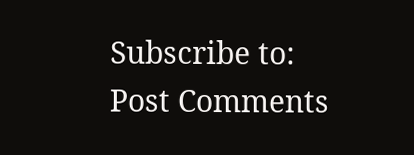Subscribe to:
Post Comments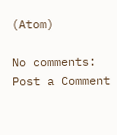(Atom)

No comments:
Post a Comment